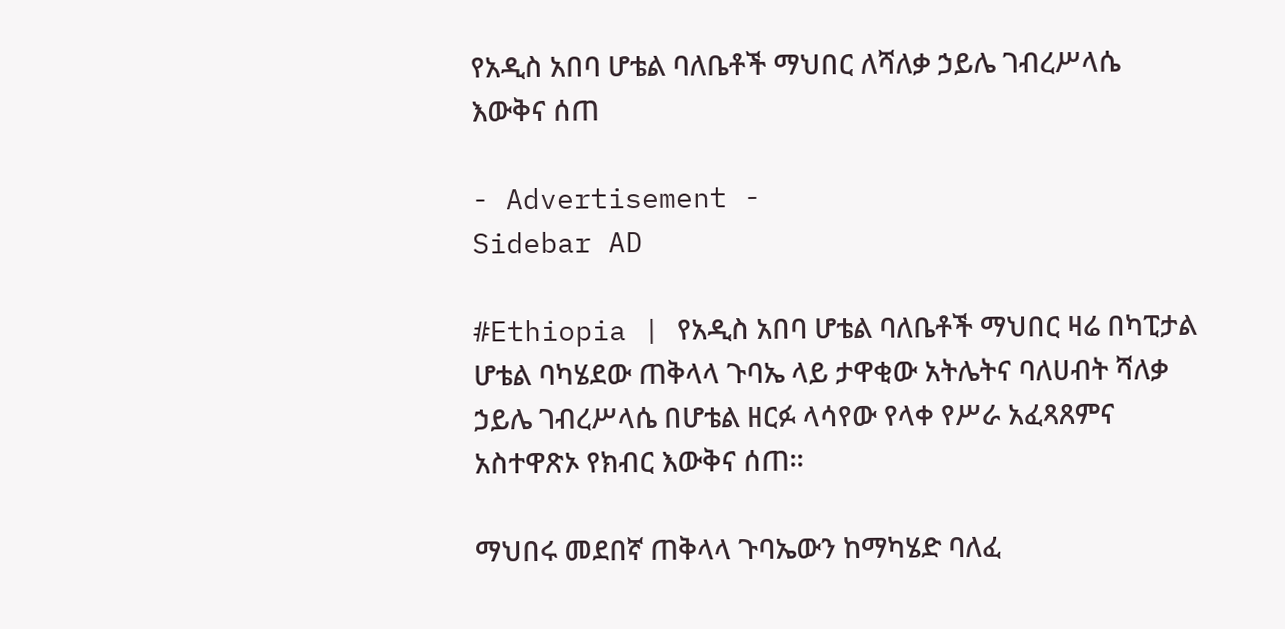የአዲስ አበባ ሆቴል ባለቤቶች ማህበር ለሻለቃ ኃይሌ ገብረሥላሴ እውቅና ሰጠ

- Advertisement -
Sidebar AD

#Ethiopia | የአዲስ አበባ ሆቴል ባለቤቶች ማህበር ዛሬ በካፒታል ሆቴል ባካሄደው ጠቅላላ ጉባኤ ላይ ታዋቂው አትሌትና ባለሀብት ሻለቃ ኃይሌ ገብረሥላሴ በሆቴል ዘርፉ ላሳየው የላቀ የሥራ አፈጻጸምና አስተዋጽኦ የክብር እውቅና ሰጠ።

ማህበሩ መደበኛ ጠቅላላ ጉባኤውን ከማካሄድ ባለፈ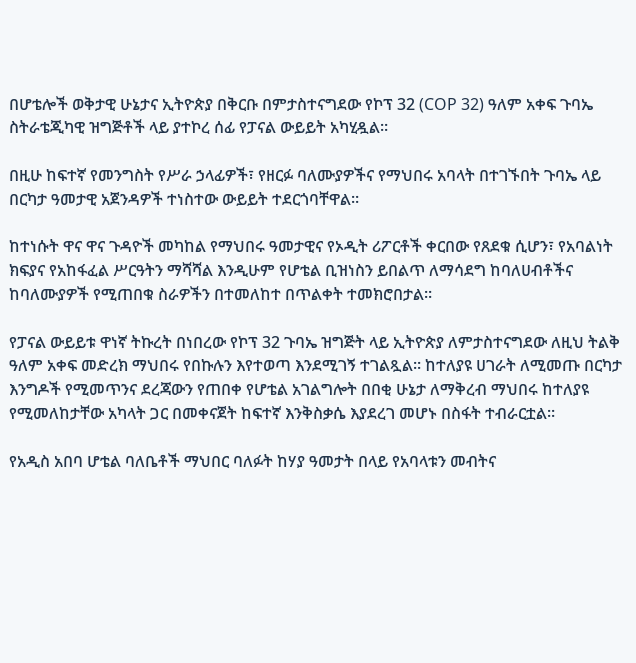በሆቴሎች ወቅታዊ ሁኔታና ኢትዮጵያ በቅርቡ በምታስተናግደው የኮፕ 32 (COP 32) ዓለም አቀፍ ጉባኤ ስትራቴጂካዊ ዝግጅቶች ላይ ያተኮረ ሰፊ የፓናል ውይይት አካሂዷል።

በዚሁ ከፍተኛ የመንግስት የሥራ ኃላፊዎች፣ የዘርፉ ባለሙያዎችና የማህበሩ አባላት በተገኙበት ጉባኤ ላይ በርካታ ዓመታዊ አጀንዳዎች ተነስተው ውይይት ተደርጎባቸዋል።

ከተነሱት ዋና ዋና ጉዳዮች መካከል የማህበሩ ዓመታዊና የኦዲት ሪፖርቶች ቀርበው የጸደቁ ሲሆን፣ የአባልነት ክፍያና የአከፋፈል ሥርዓትን ማሻሻል እንዲሁም የሆቴል ቢዝነስን ይበልጥ ለማሳደግ ከባለሀብቶችና ከባለሙያዎች የሚጠበቁ ስራዎችን በተመለከተ በጥልቀት ተመክሮበታል።

የፓናል ውይይቱ ዋነኛ ትኩረት በነበረው የኮፕ 32 ጉባኤ ዝግጅት ላይ ኢትዮጵያ ለምታስተናግደው ለዚህ ትልቅ ዓለም አቀፍ መድረክ ማህበሩ የበኩሉን እየተወጣ እንደሚገኝ ተገልጿል። ከተለያዩ ሀገራት ለሚመጡ በርካታ እንግዶች የሚመጥንና ደረጃውን የጠበቀ የሆቴል አገልግሎት በበቂ ሁኔታ ለማቅረብ ማህበሩ ከተለያዩ የሚመለከታቸው አካላት ጋር በመቀናጀት ከፍተኛ እንቅስቃሴ እያደረገ መሆኑ በስፋት ተብራርቷል።

የአዲስ አበባ ሆቴል ባለቤቶች ማህበር ባለፉት ከሃያ ዓመታት በላይ የአባላቱን መብትና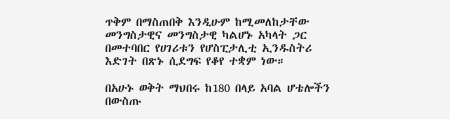ጥቅም በማስጠበቅ እንዲሁም ከሚመለከታቸው መንግስታዊና መንግስታዊ ካልሆኑ አካላት ጋር በመተባበር የሀገሪቱን የሆስፒታሊቲ ኢንዱስትሪ እድገት በጽኑ ሲደግፍ የቆየ ተቋም ነው።

በአሁኑ ወቅት ማህበሩ ከ180 በላይ አባል ሆቴሎችን በውስጡ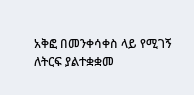አቅፎ በመንቀሳቀስ ላይ የሚገኝ ለትርፍ ያልተቋቋመ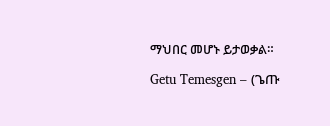ማህበር መሆኑ ይታወቃል።

Getu Temesgen – (ጌጡ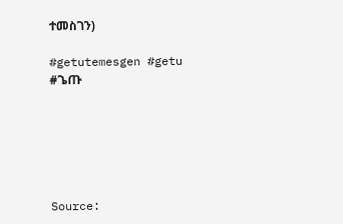ተመስገን)

#getutemesgen #getu #ጌጡ






Source: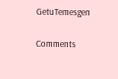GetuTemesgen

Comments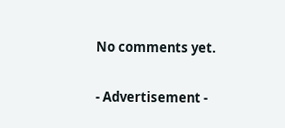No comments yet.

- Advertisement -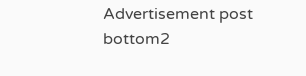Advertisement post bottom2